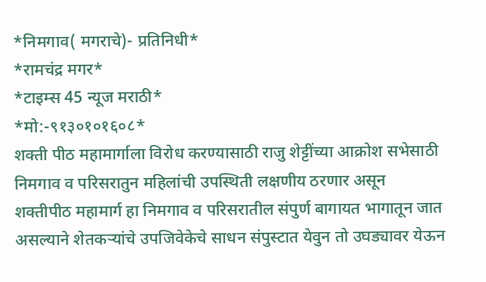*निमगाव( मगराचे)- प्रतिनिधी*
*रामचंद्र मगर*
*टाइम्स 45 न्यूज मराठी*
*मो:-९१३०१०१६०८*
शक्ती पीठ महामार्गाला विरोध करण्यासाठी राजु शेट्टींच्या आक्रोश सभेसाठी निमगाव व परिसरातुन महिलांची उपस्थिती लक्षणीय ठरणार असून
शक्तीपीठ महामार्ग हा निमगाव व परिसरातील संपुर्ण बागायत भागातून जात असल्याने शेतकऱ्यांचे उपजिवेकेचे साधन संपुस्टात येवुन तो उघड्यावर येऊन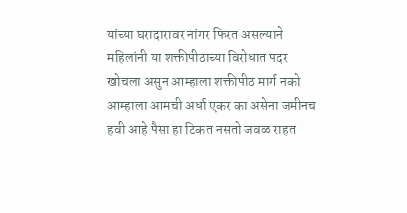यांच्या घरादारावर नांगर फिरत असल्याने महिलांनी या शक्तीपीठाच्या विरोधात पदर खोचला असुन आम्हाला शक्तीपीठ मार्ग नको आम्हाला आमची अर्धा एकर का असेना जमीनच हवी आहे पैसा हा टिकत नसतो जवळ राहत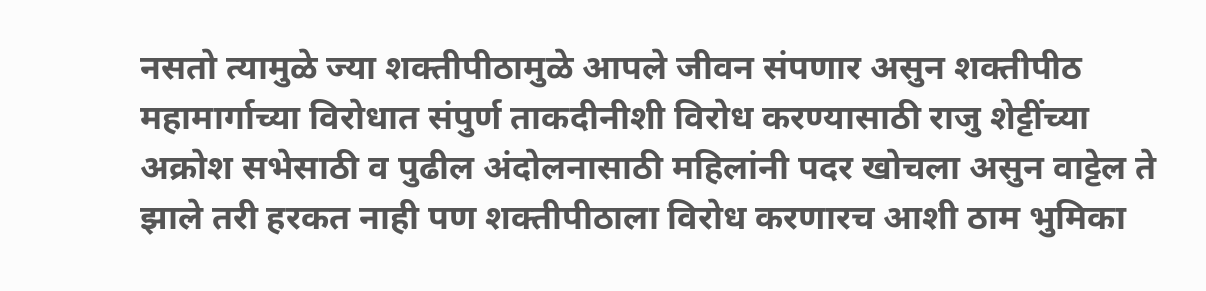नसतो त्यामुळे ज्या शक्तीपीठामुळे आपले जीवन संपणार असुन शक्तीपीठ महामार्गाच्या विरोधात संपुर्ण ताकदीनीशी विरोध करण्यासाठी राजु शेट्टींच्या
अक्रोश सभेसाठी व पुढील अंदोलनासाठी महिलांनी पदर खोचला असुन वाट्टेल ते झाले तरी हरकत नाही पण शक्तीपीठाला विरोध करणारच आशी ठाम भुमिका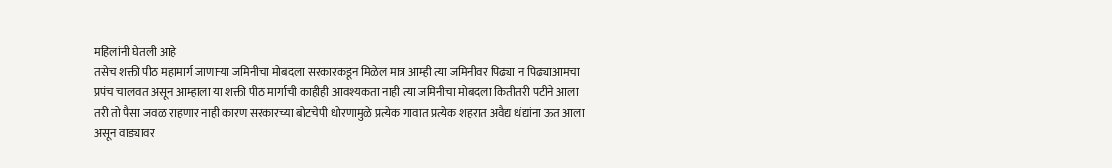महिलांनी घेतली आहे
तसेच शक्ती पीठ महामार्ग जाणाऱ्या जमिनीचा मोबदला सरकारकडून मिळेल मात्र आम्ही त्या जमिनीवर पिढ्या न पिढ्याआमचा प्रपंच चालवत असून आम्हाला या शक्ती पीठ मार्गाची काहीही आवश्यकता नाही त्या जमिनीचा मोबदला कितीतरी पटीने आला तरी तो पैसा जवळ राहणार नाही कारण सरकारच्या बोटचेपी धोरणामुळे प्रत्येक गावात प्रत्येक शहरात अवैद्य धंद्यांना ऊत आला असून वाड्यावर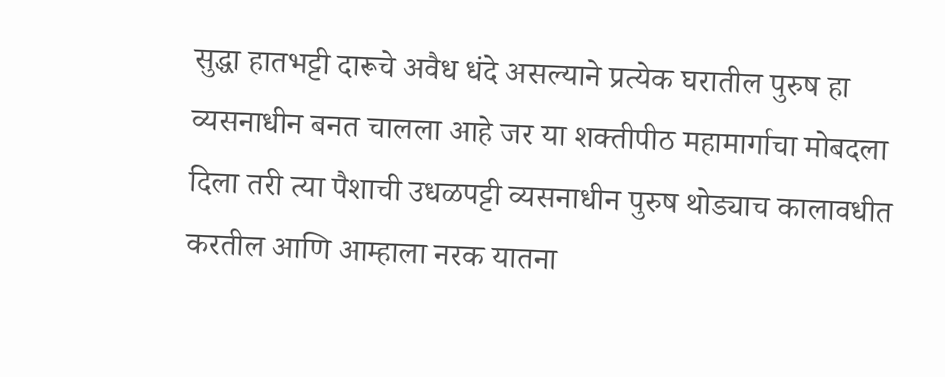सुद्धा हातभट्टी दारूचे अवैध धंदे असल्याने प्रत्येक घरातील पुरुष हा व्यसनाधीन बनत चालला आहे जर या शक्तीपीठ महामार्गाचा मोबदला दिला तरी त्या पैशाची उधळपट्टी व्यसनाधीन पुरुष थोड्याच कालावधीत करतील आणि आम्हाला नरक यातना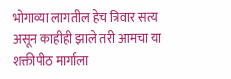भोगाव्या लागतील हेच त्रिवार सत्य असून काहीही झाले तरी आमचा या शक्तीपीठ मार्गाला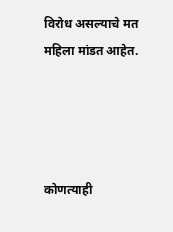विरोध असल्याचे मत महिला मांडत आहेत.




कोणत्याही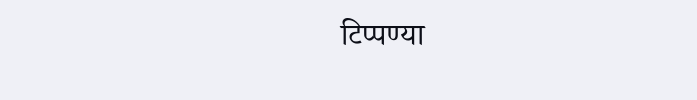टिप्पण्या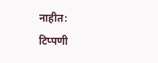नाहीत:
टिप्पणी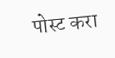पोस्ट करा